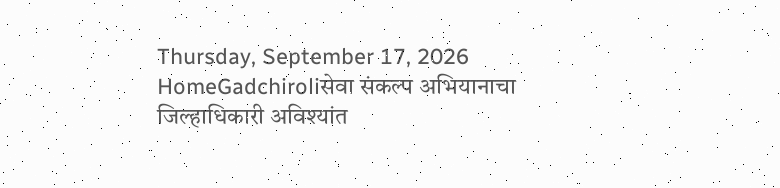Thursday, September 17, 2026
HomeGadchiroliसेवा संकल्प अभियानाचा जिल्हाधिकारी अविश्यांत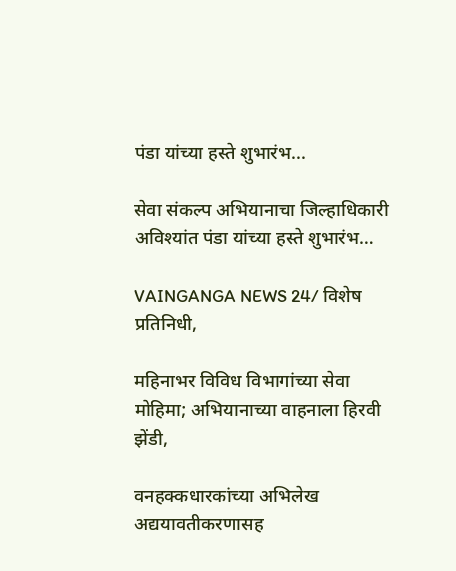पंडा यांच्या हस्ते शुभारंभ...

सेवा संकल्प अभियानाचा जिल्हाधिकारी अविश्यांत पंडा यांच्या हस्ते शुभारंभ…

VAINGANGA NEWS 24/ विशेष प्रतिनिधी,

महिनाभर विविध विभागांच्या सेवा मोहिमा; अभियानाच्या वाहनाला हिरवी झेंडी,

वनहक्कधारकांच्या अभिलेख अद्ययावतीकरणासह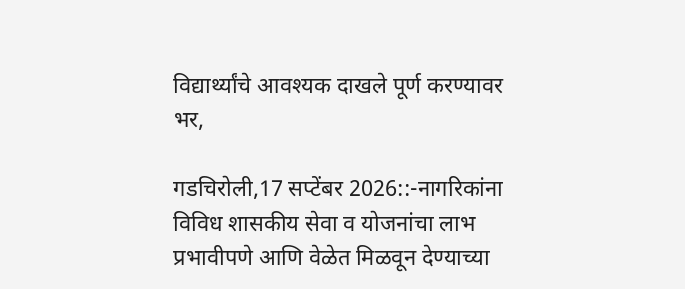विद्यार्थ्यांचे आवश्यक दाखले पूर्ण करण्यावर भर,

गडचिरोली,17 सप्टेंबर 2026::-नागरिकांना विविध शासकीय सेवा व योजनांचा लाभ प्रभावीपणे आणि वेळेत मिळवून देण्याच्या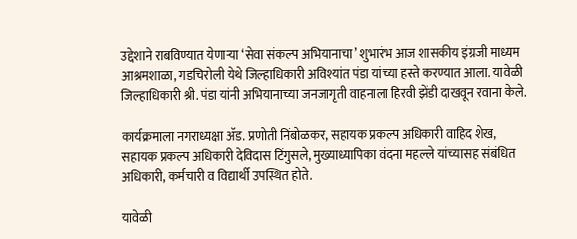उद्देशाने राबविण्यात येणाऱ्या ‘सेवा संकल्प अभियानाचा’ शुभारंभ आज शासकीय इंग्रजी माध्यम आश्रमशाळा, गडचिरोली येथे जिल्हाधिकारी अविश्यांत पंडा यांच्या हस्ते करण्यात आला. यावेळी जिल्हाधिकारी श्री. पंडा यांनी अभियानाच्या जनजागृती वाहनाला हिरवी झेंडी दाखवून रवाना केले.

कार्यक्रमाला नगराध्यक्षा ॲड. प्रणोती निंबोळकर, सहायक प्रकल्प अधिकारी वाहिद शेख, सहायक प्रकल्प अधिकारी देविदास टिंगुसले, मुख्याध्यापिका वंदना महल्ले यांच्यासह संबंधित अधिकारी, कर्मचारी व विद्यार्थी उपस्थित होते.

यावेळी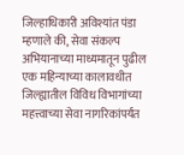जिल्हाधिकारी अविश्यांत पंडा म्हणाले की, सेवा संकल्प अभियानाच्या माध्यमातून पुढील एक महिन्याच्या कालावधीत जिल्ह्यातील विविध विभागांच्या महत्त्वाच्या सेवा नागरिकांपर्यंत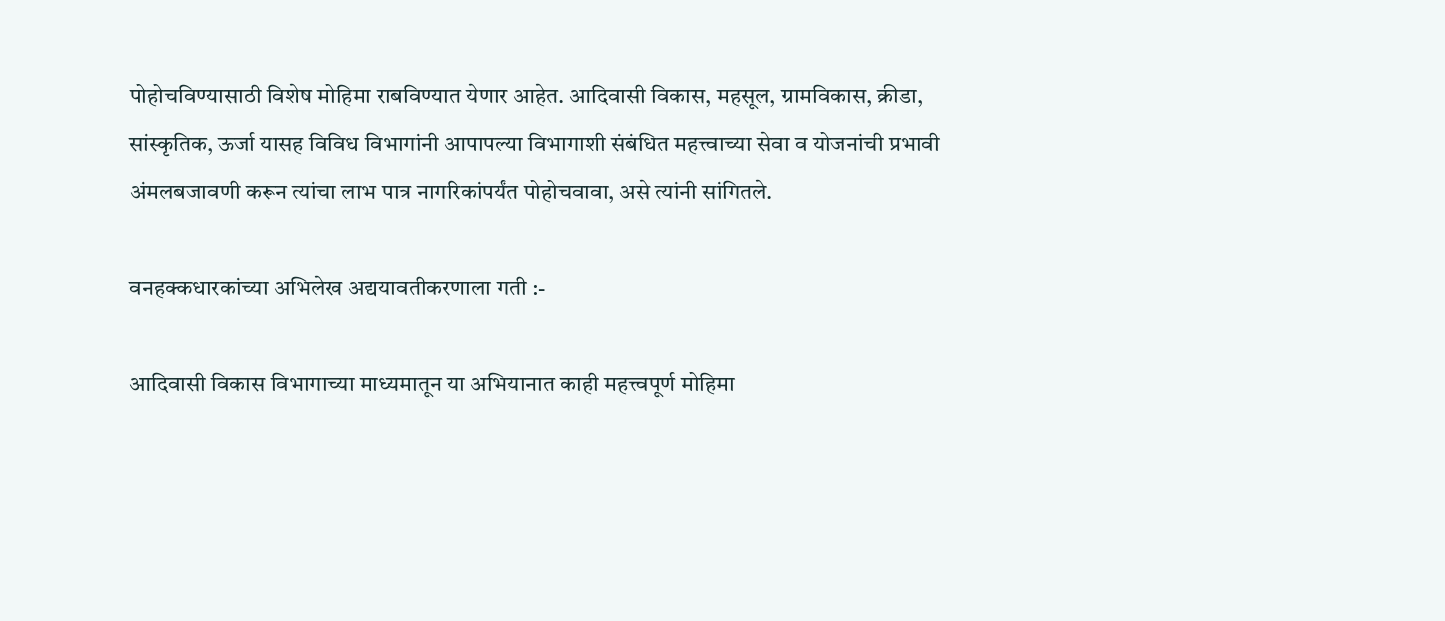पोहोचविण्यासाठी विशेष मोहिमा राबविण्यात येणार आहेत. आदिवासी विकास, महसूल, ग्रामविकास, क्रीडा, सांस्कृतिक, ऊर्जा यासह विविध विभागांनी आपापल्या विभागाशी संबंधित महत्त्वाच्या सेवा व योजनांची प्रभावी अंमलबजावणी करून त्यांचा लाभ पात्र नागरिकांपर्यंत पोहोचवावा, असे त्यांनी सांगितले.

वनहक्कधारकांच्या अभिलेख अद्ययावतीकरणाला गती :-

आदिवासी विकास विभागाच्या माध्यमातून या अभियानात काही महत्त्वपूर्ण मोहिमा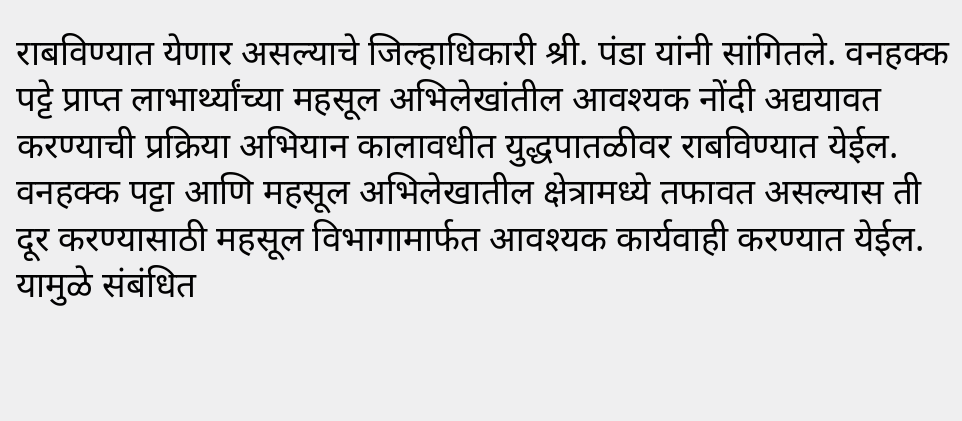राबविण्यात येणार असल्याचे जिल्हाधिकारी श्री. पंडा यांनी सांगितले. वनहक्क पट्टे प्राप्त लाभार्थ्यांच्या महसूल अभिलेखांतील आवश्यक नोंदी अद्ययावत करण्याची प्रक्रिया अभियान कालावधीत युद्धपातळीवर राबविण्यात येईल. वनहक्क पट्टा आणि महसूल अभिलेखातील क्षेत्रामध्ये तफावत असल्यास ती दूर करण्यासाठी महसूल विभागामार्फत आवश्यक कार्यवाही करण्यात येईल. यामुळे संबंधित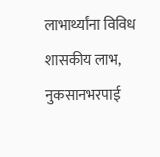लाभार्थ्यांना विविध शासकीय लाभ, नुकसानभरपाई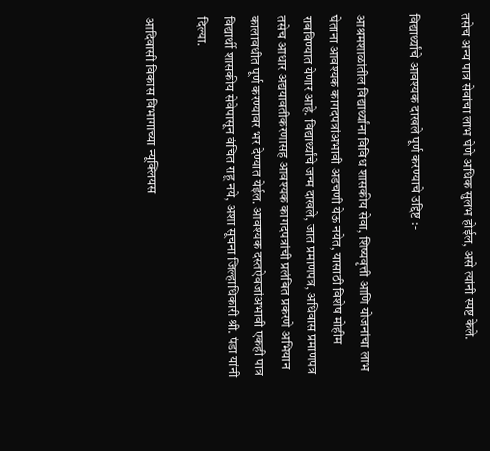तसेच अन्य पात्र सेवांचा लाभ घेणे अधिक सुलभ होईल, असे त्यांनी स्पष्ट केले.

विद्यार्थ्यांचे आवश्यक दाखले पूर्ण करण्याचे उद्दिष्ट :-

आश्रमशाळांतील विद्यार्थ्यांना विविध शासकीय सेवा, शिष्यवृत्ती आणि योजनांचा लाभ घेताना आवश्यक कागदपत्रांअभावी अडचणी येऊ नयेत, यासाठी विशेष मोहीम राबविण्यात येणार आहे. विद्यार्थ्यांचे जन्म दाखले, जात प्रमाणपत्र, अधिवास प्रमाणपत्र तसेच आधार अद्ययावतीकरणासह आवश्यक कागदपत्रांची प्रलंबित प्रकरणे अभियान कालावधीत पूर्ण करण्यावर भर देण्यात येईल. आवश्यक दस्तऐवजांअभावी एकही पात्र विद्यार्थी शासकीय सेवेपासून वंचित राहू नये, अशा सूचना जिल्हाधिकारी श्री. पंडा यांनी दिल्या.

आदिवासी विकास विभागाच्या न्यूक्लियस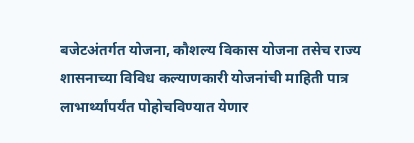बजेटअंतर्गत योजना, कौशल्य विकास योजना तसेच राज्य शासनाच्या विविध कल्याणकारी योजनांची माहिती पात्र लाभार्थ्यांपर्यंत पोहोचविण्यात येणार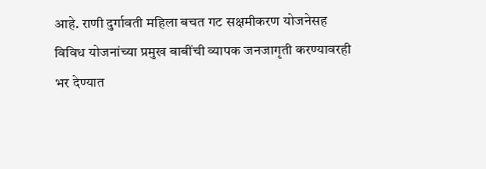आहे. राणी दुर्गावती महिला बचत गट सक्षमीकरण योजनेसह विविध योजनांच्या प्रमुख बाबींची व्यापक जनजागृती करण्यावरही भर देण्यात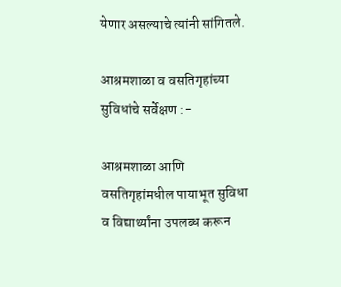येणार असल्याचे त्यांनी सांगितले.

आश्रमशाळा व वसतिगृहांच्या सुविधांचे सर्वेक्षण :-

आश्रमशाळा आणि वसतिगृहांमधील पायाभूत सुविधा व विद्यार्थ्यांना उपलब्ध करून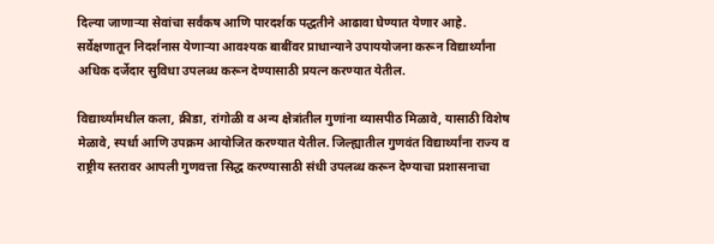दिल्या जाणाऱ्या सेवांचा सर्वंकष आणि पारदर्शक पद्धतीने आढावा घेण्यात येणार आहे. सर्वेक्षणातून निदर्शनास येणाऱ्या आवश्यक बाबींवर प्राधान्याने उपाययोजना करून विद्यार्थ्यांना अधिक दर्जेदार सुविधा उपलब्ध करून देण्यासाठी प्रयत्न करण्यात येतील.

विद्यार्थ्यांमधील कला, क्रीडा, रांगोळी व अन्य क्षेत्रांतील गुणांना व्यासपीठ मिळावे, यासाठी विशेष मेळावे, स्पर्धा आणि उपक्रम आयोजित करण्यात येतील. जिल्ह्यातील गुणवंत विद्यार्थ्यांना राज्य व राष्ट्रीय स्तरावर आपली गुणवत्ता सिद्ध करण्यासाठी संधी उपलब्ध करून देण्याचा प्रशासनाचा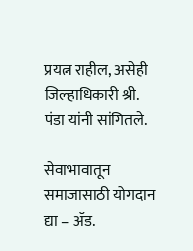प्रयत्न राहील, असेही जिल्हाधिकारी श्री. पंडा यांनी सांगितले.

सेवाभावातून समाजासाठी योगदान द्या – ॲड.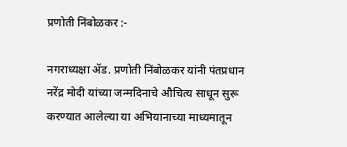प्रणोती निंबोळकर :-

नगराध्यक्षा ॲड. प्रणोती निंबोळकर यांनी पंतप्रधान नरेंद्र मोदी यांच्या जन्मदिनाचे औचित्य साधून सुरू करण्यात आलेल्या या अभियानाच्या माध्यमातून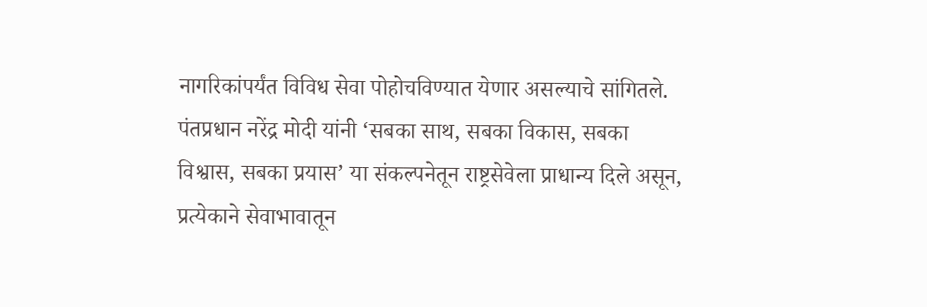नागरिकांपर्यंत विविध सेवा पोहोचविण्यात येणार असल्याचे सांगितले. पंतप्रधान नरेंद्र मोदी यांनी ‘सबका साथ, सबका विकास, सबका विश्वास, सबका प्रयास’ या संकल्पनेतून राष्ट्रसेवेला प्राधान्य दिले असून, प्रत्येकाने सेवाभावातून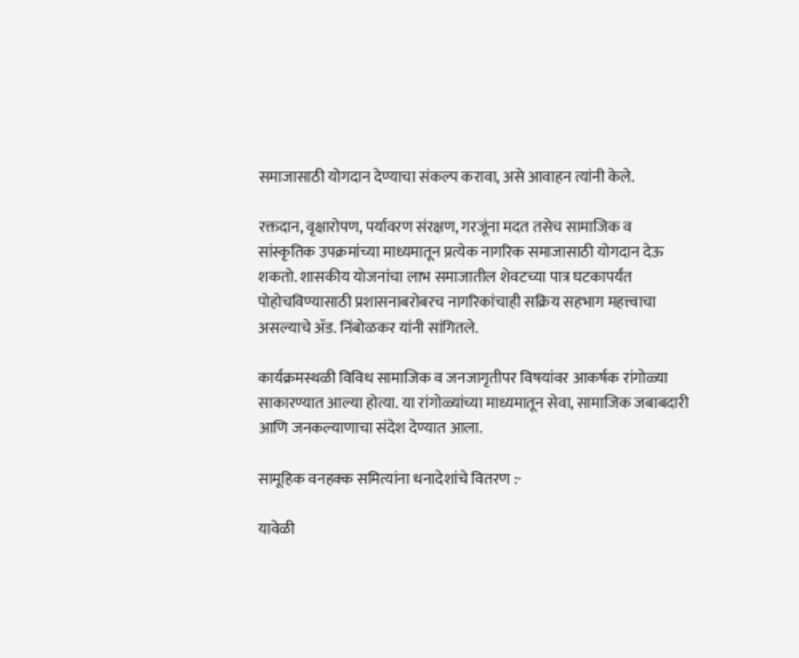समाजासाठी योगदान देण्याचा संकल्प करावा, असे आवाहन त्यांनी केले.

रक्तदान, वृक्षारोपण, पर्यावरण संरक्षण, गरजूंना मदत तसेच सामाजिक व सांस्कृतिक उपक्रमांच्या माध्यमातून प्रत्येक नागरिक समाजासाठी योगदान देऊ शकतो. शासकीय योजनांचा लाभ समाजातील शेवटच्या पात्र घटकापर्यंत पोहोचविण्यासाठी प्रशासनाबरोबरच नागरिकांचाही सक्रिय सहभाग महत्त्वाचा असल्याचे ॲड. निंबोळकर यांनी सांगितले.

कार्यक्रमस्थळी विविध सामाजिक व जनजागृतीपर विषयांवर आकर्षक रांगोळ्या साकारण्यात आल्या होत्या. या रांगोळ्यांच्या माध्यमातून सेवा, सामाजिक जबाबदारी आणि जनकल्याणाचा संदेश देण्यात आला.

सामूहिक वनहक्क समित्यांना धनादेशांचे वितरण :-

यावेळी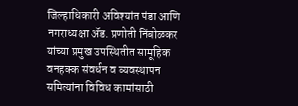जिल्हाधिकारी अविश्यांत पंडा आणि नगराध्यक्षा ॲड. प्रणोती निंबोळकर यांच्या प्रमुख उपस्थितीत सामूहिक वनहक्क संवर्धन व व्यवस्थापन समित्यांना विविध कामांसाठी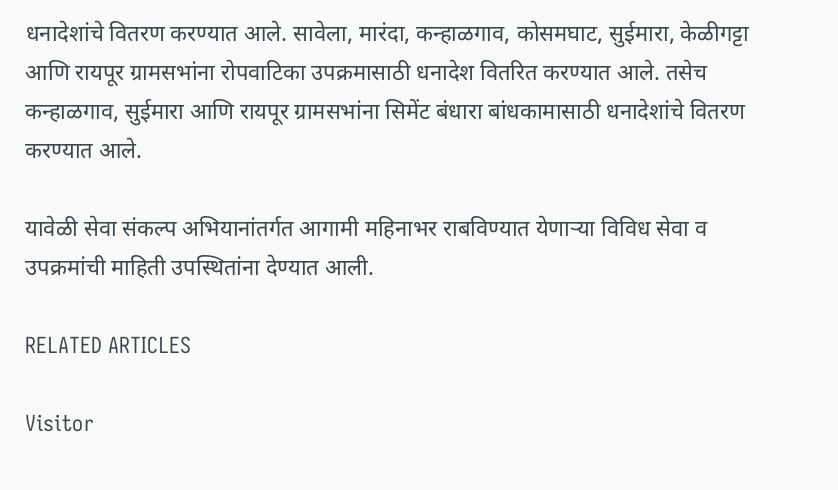धनादेशांचे वितरण करण्यात आले. सावेला, मारंदा, कन्हाळगाव, कोसमघाट, सुईमारा, केळीगट्टा आणि रायपूर ग्रामसभांना रोपवाटिका उपक्रमासाठी धनादेश वितरित करण्यात आले. तसेच कन्हाळगाव, सुईमारा आणि रायपूर ग्रामसभांना सिमेंट बंधारा बांधकामासाठी धनादेशांचे वितरण करण्यात आले.

यावेळी सेवा संकल्प अभियानांतर्गत आगामी महिनाभर राबविण्यात येणाऱ्या विविध सेवा व उपक्रमांची माहिती उपस्थितांना देण्यात आली.

RELATED ARTICLES

Visitor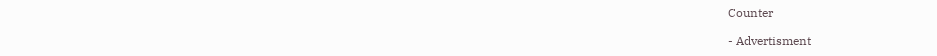Counter

- Advertisment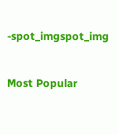-spot_imgspot_img

Most Popular